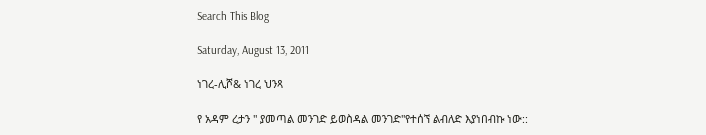Search This Blog

Saturday, August 13, 2011

ነገረ-ሊሾ& ነገረ ህንጻ

የ አዳም ረታን " ያመጣል መንገድ ይወስዳል መንገድ"የተሰኘ ልብለድ እያነበብኩ ነው::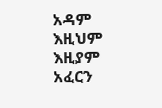አዳም እዚህም  እዚያም አፈርን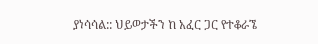ያነሳሳል:: ህይወታችን ከ አፈር ጋር የተቆራኜ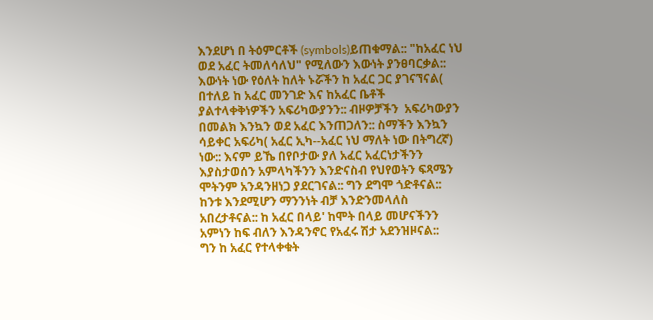እንደሆነ በ ትዕምርቶች (symbols)ይጠቁማል:: "ከአፈር ነህ ወደ አፈር ትመለሳለህ" የሚለውን እውነት ያንፀባርቃል::
እውነት ነው የዕለት ከለት ኑሯችን ከ አፈር ጋር ያገናኘናል( በተለይ ከ አፈር መንገድ እና ከአፈር ቤቶች ያልተላቀቅነዎችን አፍሪካውያንን:: ብዞዎቻችን  አፍሪካውያን በመልክ እንኳን ወደ አፈር እንጠጋለን:: ስማችን እንኳን ሳይቀር አፍሪካ( አፈር ኢካ--አፈር ነህ ማለት ነው በትግረኛ) ነው:: እናም ይኼ በየቦታው ያለ አፈር አፈርነታችንን እያስታወሰን አምላካችንን እንድናስብ የህየወትን ፍጻሜን ሞትንም አንዳንዘነጋ ያደርገናል:: ግን ደግሞ ጎድቶናል:: ከንቱ እንደሚሆን ማንንነት ብቻ እንድንመላለስ አበረታቶናል:: ከ አፈር በላይ' ከሞት በላይ መሆናችንን አምነን ከፍ ብለን እንዳንኖር የአፈሩ ሽታ አደንዝዞናል::
ግን ከ አፈር የተላቀቁት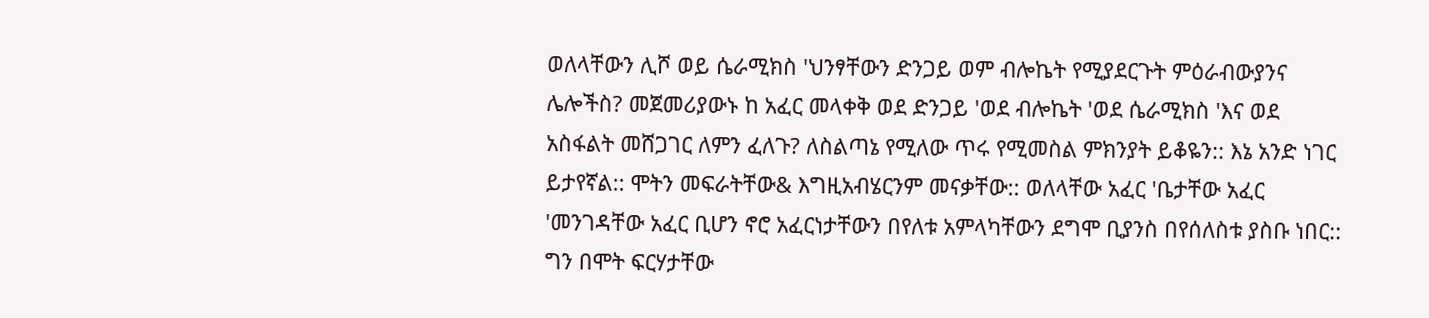ወለላቸውን ሊሾ ወይ ሴራሚክስ 'ህንፃቸውን ድንጋይ ወም ብሎኬት የሚያደርጉት ምዕራብውያንና ሌሎችስ? መጀመሪያውኑ ከ አፈር መላቀቅ ወደ ድንጋይ 'ወደ ብሎኬት 'ወደ ሴራሚክስ 'እና ወደ አስፋልት መሸጋገር ለምን ፈለጉ? ለስልጣኔ የሚለው ጥሩ የሚመስል ምክንያት ይቆዬን:: እኔ አንድ ነገር ይታየኛል:: ሞትን መፍራትቸው& እግዚአብሄርንም መናቃቸው:: ወለላቸው አፈር 'ቤታቸው አፈር 'መንገዳቸው አፈር ቢሆን ኖሮ አፈርነታቸውን በየለቱ አምላካቸውን ደግሞ ቢያንስ በየሰለስቱ ያስቡ ነበር:: ግን በሞት ፍርሃታቸው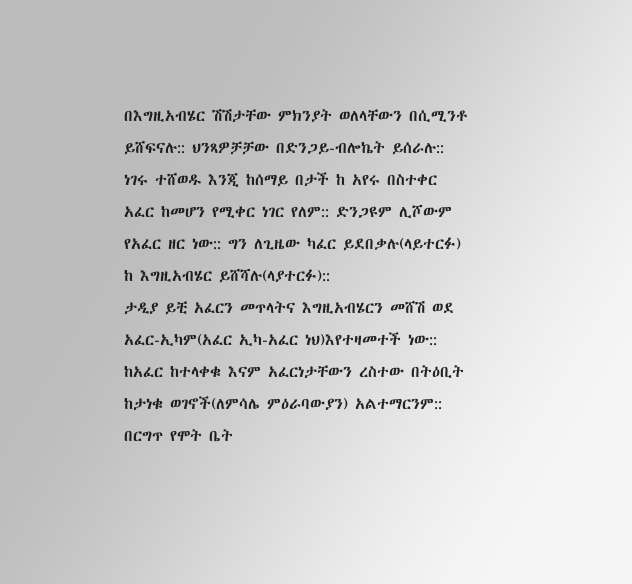በእግዚአብሄር ሽሽታቸው ምክንያት ወለላቸውን በሲሚንቶ ይሸፍናሉ:: ህንጻዎቻቻው በድንጋይ-ብሎኬት ይሰራሉ:: ነገሩ ተሸወዱ እንጂ ከሰማይ በታች ከ አየሩ በስተቀር አፈር ከመሆን የሚቀር ነገር የለም:: ድንጋዩም ሊሾውም የአፈር ዘር ነው:: ግን ለጊዜው ካፈር ይደበቃሉ(ላይተርፉ) ከ እግዚአብሄር ይሸሻሉ(ላያተርፉ)::
ታዲያ ይቺ አፈርን መጥላትና እግዚአብሄርን መሸሽ ወደ አፈር-ኢካም(አፈር ኢካ-አፈር ነህ)እየተዛመተች ነው:: ከአፈር ከተላቀቁ እናም አፈርነታቸውን ረስተው በትዕቢት ከታነቁ ወገኖች(ለምሳሌ ምዕራባውያን) አልተማርንም:: በርግጥ የሞት ቤት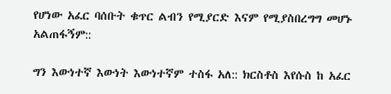የሆነው አፈር ባሰቡት ቁጥር ልብን የሚያርድ እናም የሚያስበረግግ መሆኑ አልጠፋኝም::

ግን እውነተኛ እውነት እውነተኛም ተስፋ አለ:: ክርስቶስ እየሱስ ከ አፈር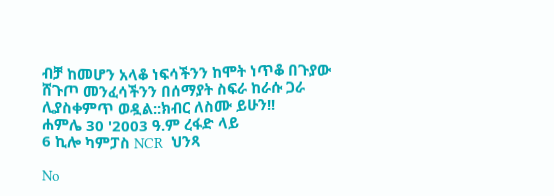ብቻ ከመሆን አላቆ ነፍሳችንን ከሞት ነጥቆ በጉያው ሸጉጦ መንፈሳችንን በሰማያት ስፍራ ከራሱ ጋራ ሊያስቀምጥ ወዷል::ክብር ለስሙ ይሁን!!
ሐምሌ 30 '2003 ዓ.ም ረፋድ ላይ
6 ኪሎ ካምፓስ NCR  ህንጻ

No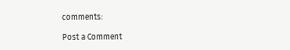comments:

Post a Comment